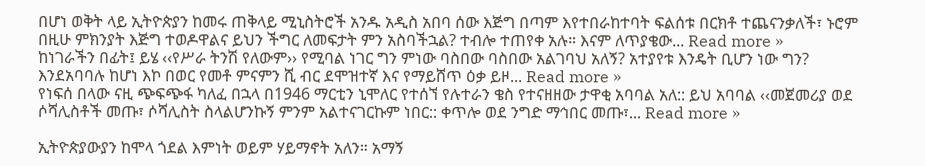በሆነ ወቅት ላይ ኢትዮጵያን ከመሩ ጠቅላይ ሚኒስትሮች አንዱ አዲስ አበባ ሰው እጅግ በጣም እየተበራከተባት ፍልሰቱ በርክቶ ተጨናንቃለች፣ ኑሮም በዚሁ ምክንያት እጅግ ተወዶዋልና ይህን ችግር ለመፍታት ምን አስባችኋል? ተብሎ ተጠየቀ አሉ። እናም ለጥያቄው... Read more »
ከነገራችን በፊት፤ ይሄ ‹‹የሥራ ትንሽ የለውም›› የሚባል ነገር ግን ምነው ባስበው ባስበው አልገባህ አለኝ? አተያየቱ እንዴት ቢሆን ነው ግን? እንደአባባሉ ከሆነ እኮ በወር የመቶ ምናምን ሺ ብር ደሞዝተኛ እና የማይሸጥ ዕቃ ይዞ... Read more »
የነፍሰ በላው ናዚ ጭፍጭፋ ካለፈ በኋላ በ1946 ማርቲን ኒሞለር የተሰኘ የሉተራን ቄስ የተናዘዘው ታዋቂ አባባል አለ:: ይህ አባባል ‹‹መጀመሪያ ወደ ሶሻሊስቶች መጡ፣ ሶሻሊስት ስላልሆንኩኝ ምንም አልተናገርኩም ነበር:: ቀጥሎ ወደ ንግድ ማኅበር መጡ፣... Read more »

ኢትዮጵያውያን ከሞላ ጎደል እምነት ወይም ሃይማኖት አለን። አማኝ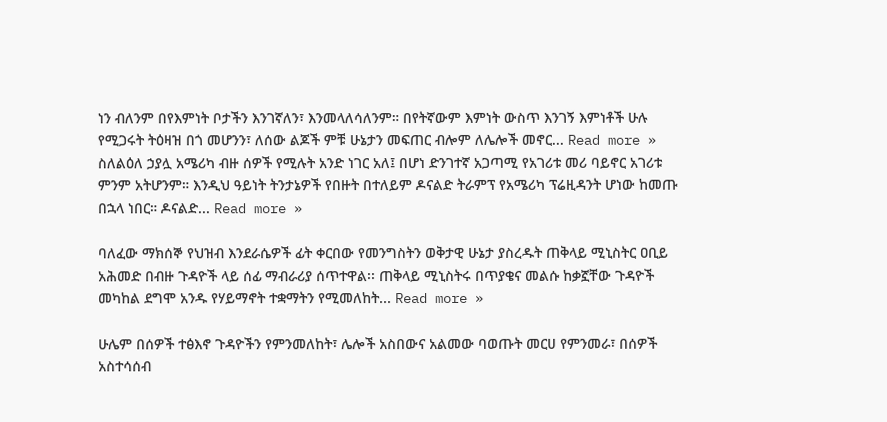ነን ብለንም በየእምነት ቦታችን እንገኛለን፣ እንመላለሳለንም። በየትኛውም እምነት ውስጥ እንገኝ እምነቶች ሁሉ የሚጋሩት ትዕዛዝ በጎ መሆንን፣ ለሰው ልጆች ምቹ ሁኔታን መፍጠር ብሎም ለሌሎች መኖር... Read more »
ስለልዕለ ኃያሏ አሜሪካ ብዙ ሰዎች የሚሉት አንድ ነገር አለ፤ በሆነ ድንገተኛ አጋጣሚ የአገሪቱ መሪ ባይኖር አገሪቱ ምንም አትሆንም። እንዲህ ዓይነት ትንታኔዎች የበዙት በተለይም ዶናልድ ትራምፕ የአሜሪካ ፕሬዚዳንት ሆነው ከመጡ በኋላ ነበር። ዶናልድ... Read more »

ባለፈው ማክሰኞ የህዝብ እንደራሴዎች ፊት ቀርበው የመንግስትን ወቅታዊ ሁኔታ ያስረዱት ጠቅላይ ሚኒስትር ዐቢይ አሕመድ በብዙ ጉዳዮች ላይ ሰፊ ማብራሪያ ሰጥተዋል፡፡ ጠቅላይ ሚኒስትሩ በጥያቄና መልሱ ከቃኟቸው ጉዳዮች መካከል ደግሞ አንዱ የሃይማኖት ተቋማትን የሚመለከት... Read more »

ሁሌም በሰዎች ተፅእኖ ጉዳዮችን የምንመለከት፣ ሌሎች አስበውና አልመው ባወጡት መርሀ የምንመራ፣ በሰዎች አስተሳሰብ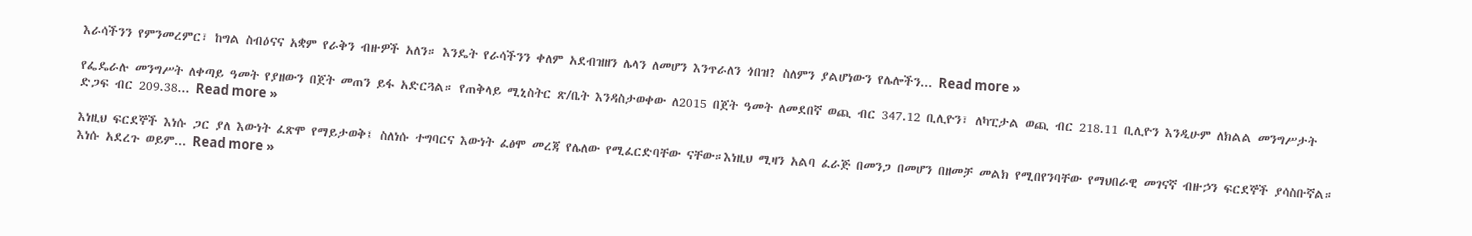እራሳችንን የምንመረምር፣ ከግል ስብዕናና አቋም የራቅን ብዙዎች አለን። እንዴት የራሳችንን ቀለም አደብዝዘን ሌላን ለመሆን እንጥራለን ጎበዝ? ስለምን ያልሆነውን የሌሎችን... Read more »

የፌዴራሉ መንግሥት ለቀጣይ ዓመት የያዘውን በጀት መጠን ይፋ አድርጓል። የጠቅላይ ሚኒስትር ጽ/ቤት እንዳስታወቀው ለ2015 በጀት ዓመት ለመደበኛ ወጪ ብር 347.12 ቢሊዮን፣ ለካፒታል ወጪ ብር 218.11 ቢሊዮን እንዲሁም ለክልል መንግሥታት ድጋፍ ብር 209.38... Read more »

እነዚህ ፍርደኞች እነሱ ጋር ያለ እውነት ፈጽሞ የማይታወቅ፤ ስለነሱ ተግባርና እውነት ፈፅሞ መረጃ የሌለው የሚፈርድባቸው ናቸው።እነዚህ ሚዛን አልባ ፈራጅ በመንጋ በመሆን በዘመቻ መልክ የሚበየንባቸው የማህበራዊ መገናኛ ብዙኃን ፍርደኞች ያሳስቡኛል። እነሱ አደረጉ ወይም... Read more »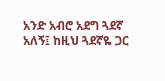አንድ አብሮ አደግ ጓደኛ አለኝ፤ ከዚህ ጓደኛዬ ጋር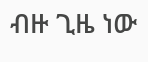ብዙ ጊዜ ነው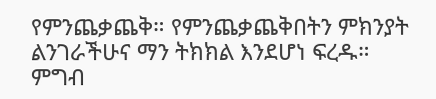የምንጨቃጨቅ። የምንጨቃጨቅበትን ምክንያት ልንገራችሁና ማን ትክክል እንደሆነ ፍረዱ። ምግብ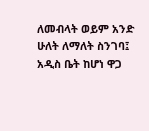ለመብላት ወይም አንድ ሁለት ለማለት ስንገባ፤ አዲስ ቤት ከሆነ ዋጋ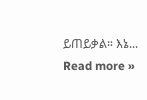ይጠይቃል። እኔ... Read more »